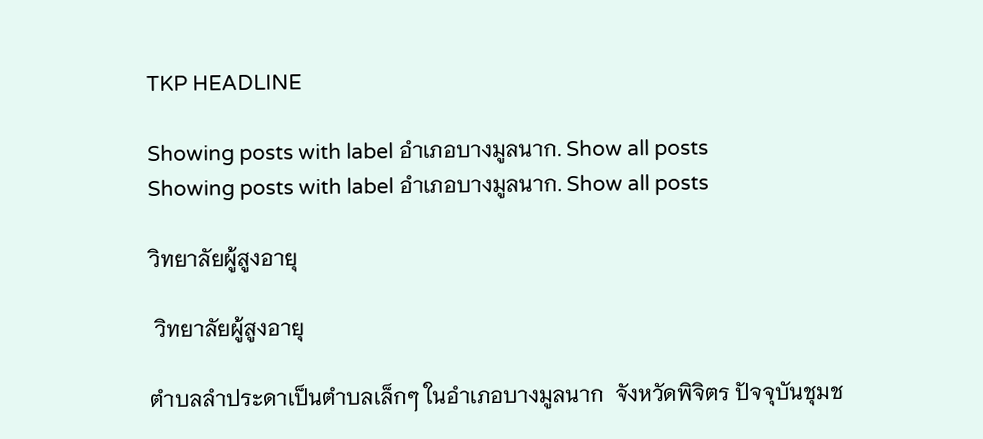TKP HEADLINE

Showing posts with label อำเภอบางมูลนาก. Show all posts
Showing posts with label อำเภอบางมูลนาก. Show all posts

วิทยาลัยผู้สูงอายุ

 วิทยาลัยผู้สูงอายุ

ตำบลลำประดาเป็นตำบลเล็กๆ ในอำเภอบางมูลนาก  จังหวัดพิจิตร ปัจจุบันชุมช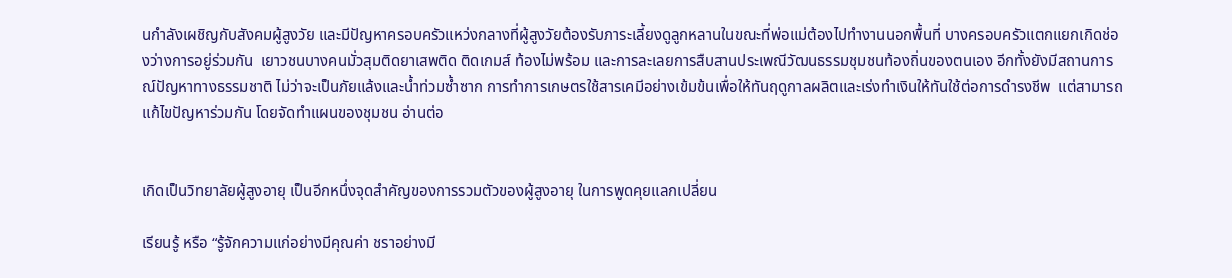นกำลังเผชิญกับสังคมผู้สูงวัย และมีปัญหาครอบครัวแหว่งกลางที่ผู้สูงวัยต้องรับภาระเลี้ยงดูลูกหลานในขณะที่พ่อแม่ต้องไปทำงานนอกพื้นที่ บางครอบครัวแตกแยกเกิดช่องว่างการอยู่ร่วมกัน  เยาวชนบางคนมั่วสุมติดยาเสพติด ติดเกมส์ ท้องไม่พร้อม และการละเลยการสืบสานประเพณีวัฒนธรรมชุมชนท้องถิ่นของตนเอง อีกทั้งยังมีสถานการณ์ปัญหาทางธรรมชาติ ไม่ว่าจะเป็นภัยแล้งและน้ำท่วมซ้ำซาก การทำการเกษตรใช้สารเคมีอย่างเข้มข้นเพื่อให้ทันฤดูกาลผลิตและเร่งทำเงินให้ทันใช้ต่อการดำรงชีพ  แต่สามารถแก้ไขปัญหาร่วมกัน โดยจัดทำแผนของชุมชน อ่านต่อ


เกิดเป็นวิทยาลัยผู้สูงอายุ เป็นอีกหนึ่งจุดสำคัญของการรวมตัวของผู้สูงอายุ ในการพูดคุยแลกเปลี่ยน

เรียนรู้ หรือ “รู้จักความแก่อย่างมีคุณค่า ชราอย่างมี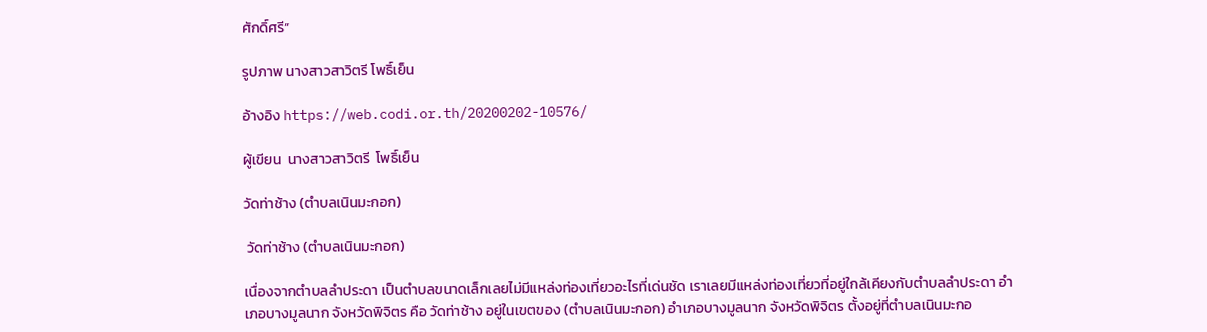ศักดิ์ศรี”

รูปภาพ นางสาวสาวิตรี โพธิ์เย็น

อ้างอิง https://web.codi.or.th/20200202-10576/

ผู้เขียน  นางสาวสาวิตรี  โพธิ์เย็น

วัดท่าช้าง (ตำบลเนินมะกอก)

 วัดท่าช้าง (ตำบลเนินมะกอก)

เนื่องจากตำบลลำประดา เป็นตำบลขนาดเล็กเลยไม่มีแหล่งท่องเที่ยวอะไรที่เด่นชัด เราเลยมีแหล่งท่องเที่ยวที่อยู่ใกล้เคียงกับตำบลลำประดา อำเภอบางมูลนาก จังหวัดพิจิตร คือ วัดท่าช้าง อยู่ในเขตของ (ตำบลเนินมะกอก) อำเภอบางมูลนาก จังหวัดพิจิตร ตั้งอยู่ที่ตำบลเนินมะกอ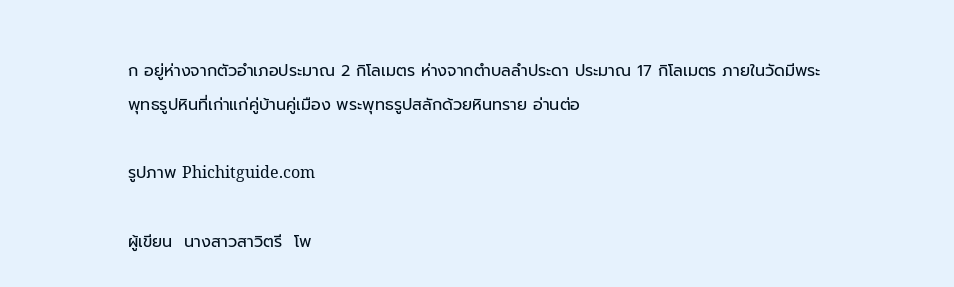ก อยู่ห่างจากตัวอำเภอประมาณ 2 กิโลเมตร ห่างจากตำบลลำประดา ประมาณ 17 กิโลเมตร ภายในวัดมีพระพุทธรูปหินที่เก่าแก่คู่บ้านคู่เมือง พระพุทธรูปสลักด้วยหินทราย อ่านต่อ

รูปภาพ Phichitguide.com

ผู้เขียน  นางสาวสาวิตรี  โพ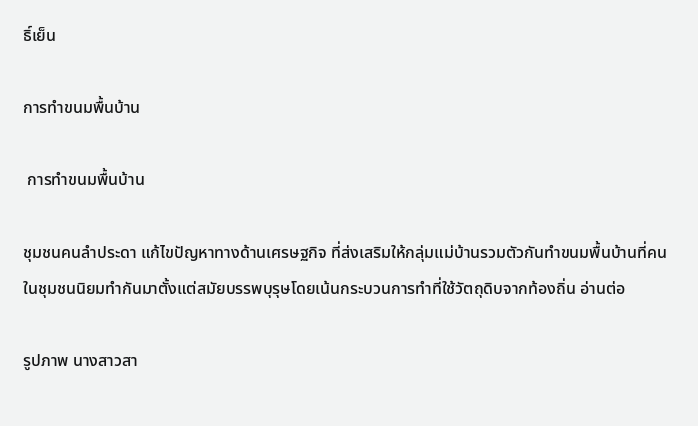ธิ์เย็น

การทำขนมพื้นบ้าน

 การทำขนมพื้นบ้าน

ชุมชนคนลำประดา แก้ไขปัญหาทางด้านเศรษฐกิจ ที่ส่งเสริมให้กลุ่มแม่บ้านรวมตัวกันทำขนมพื้นบ้านที่คนในชุมชนนิยมทำกันมาตั้งแต่สมัยบรรพบุรุษโดยเน้นกระบวนการทำที่ใช้วัตถุดิบจากท้องถิ่น อ่านต่อ

รูปภาพ นางสาวสา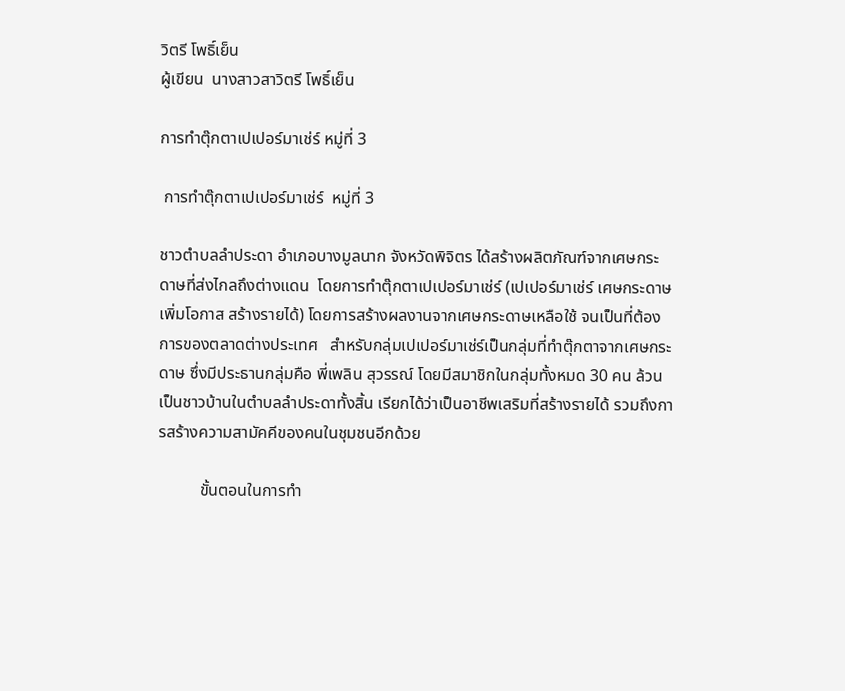วิตรี โพธิ์เย็น
ผู้เขียน  นางสาวสาวิตรี โพธิ์เย็น

การทำตุ๊กตาเปเปอร์มาเช่ร์ หมู่ที่ 3

 การทำตุ๊กตาเปเปอร์มาเช่ร์  หมู่ที่ 3

ชาวตำบลลำประดา อำเภอบางมูลนาก จังหวัดพิจิตร ได้สร้างผลิตภัณฑ์จากเศษกระดาษที่ส่งไกลถึงต่างแดน  โดยการทำตุ๊กตาเปเปอร์มาเช่ร์ (เปเปอร์มาเช่ร์ เศษกระดาษ เพิ่มโอกาส สร้างรายได้) โดยการสร้างผลงานจากเศษกระดาษเหลือใช้ จนเป็นที่ต้องการของตลาดต่างประเทศ   สำหรับกลุ่มเปเปอร์มาเช่ร์เป็นกลุ่มที่ทำตุ๊กตาจากเศษกระดาษ ซึ่งมีประธานกลุ่มคือ พี่เพลิน สุวรรณ์ โดยมีสมาชิกในกลุ่มทั้งหมด 30 คน ล้วนเป็นชาวบ้านในตำบลลำประดาทั้งสิ้น เรียกได้ว่าเป็นอาชีพเสริมที่สร้างรายได้ รวมถึงการสร้างความสามัคคีของคนในชุมชนอีกด้วย

          ขั้นตอนในการทำ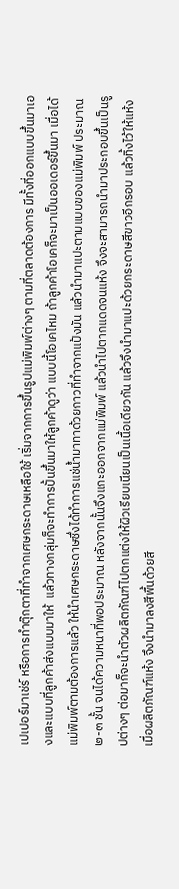เปเปอร์มาเช่ร์ หรือการทำตุ๊กตาที่ทำจากเศษกระดาษเหลือใช้ เริ่มจากการขึ้นรูปแม่พิมพ์ต่างๆ ตามที่ตลาดต้องการ มีทั้งที่ออกแบบขึ้นมาเองและแบบที่ลูกค้าส่งแบบมาให้  แล้วทางกลุ่มก็จะทำการปั้นขึ้นมาให้ลูกค้าดูว่า แบบนี้โอเคไหม ถ้าลูกค้าโอเคก็จะมาเป็นออเดอร์ขึ้นมา เมื่อได้แม่พิมพ์ตามต้องการแล้ว ให้นำเศษกระดาษซึ่งได้ทำการแช่น้ำมาทาด้วยกาวที่ทำจากแป้งมัน แล้วนำมาแปะตามแบบของแม่พิมพ์ ประมาณ ๒-๓ ชั้น จนได้ความหนาที่พอประมาณ หลังจากนั้นจึงแกะออกจากแม่พิมพ์ แล้วนำไปตากแดดจนแห้ง จึงจะสามารถนำมาประกอบขึ้นเป็นรูปต่างๆ ต่อมาก็จะนำตัวผลิตภัณฑ์ไปตกแต่งให้ผิวเรียบเนียนเป็นเนื้อเดียวกัน แล้วจึงนำมาแปะด้วยกระดาษสีขาวอีกรอบ แล้วทิ้งไว้ให้แห้ง เมื่อผลิตภัณฑ์แห้ง จึงนำมาลงสีพื้นด้วยสี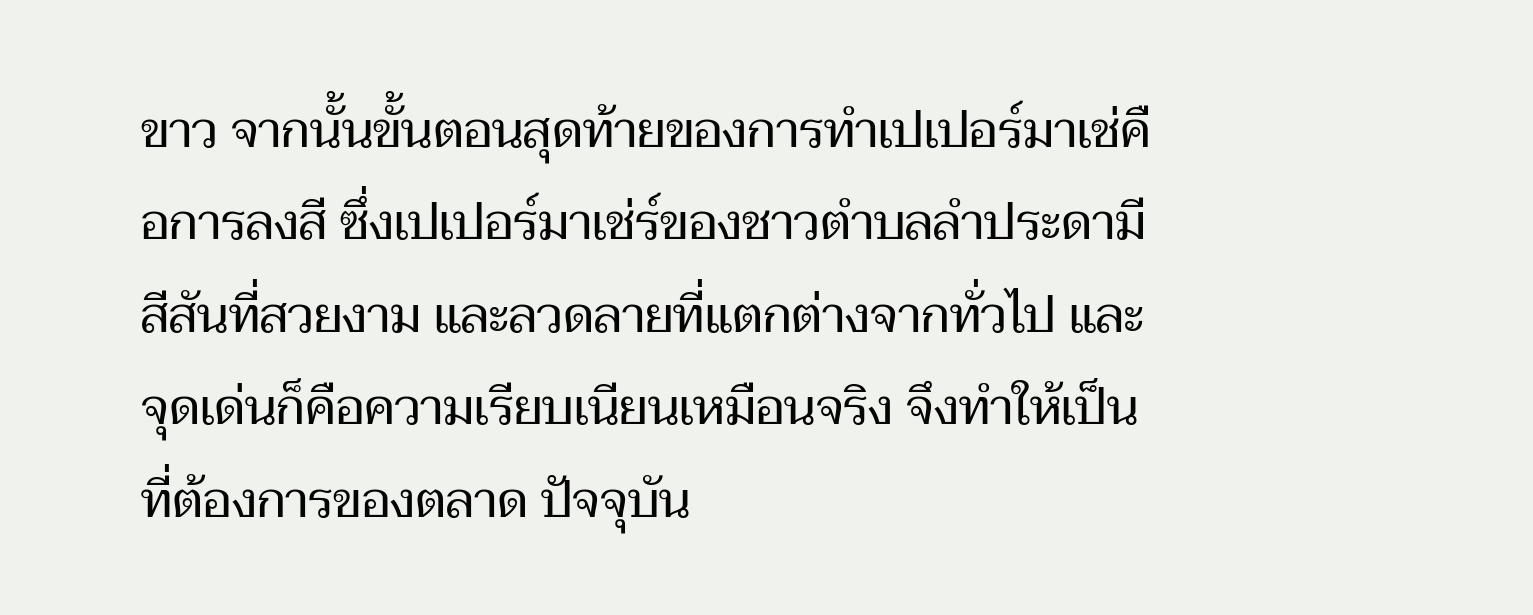ขาว จากนั้นขั้นตอนสุดท้ายของการทำเปเปอร์มาเช่คือการลงสี ซึ่งเปเปอร์มาเช่ร์ของชาวตำบลลำประดามีสีสันที่สวยงาม และลวดลายที่แตกต่างจากทั่วไป และจุดเด่นก็คือความเรียบเนียนเหมือนจริง จึงทำให้เป็นที่ต้องการของตลาด ปัจจุบัน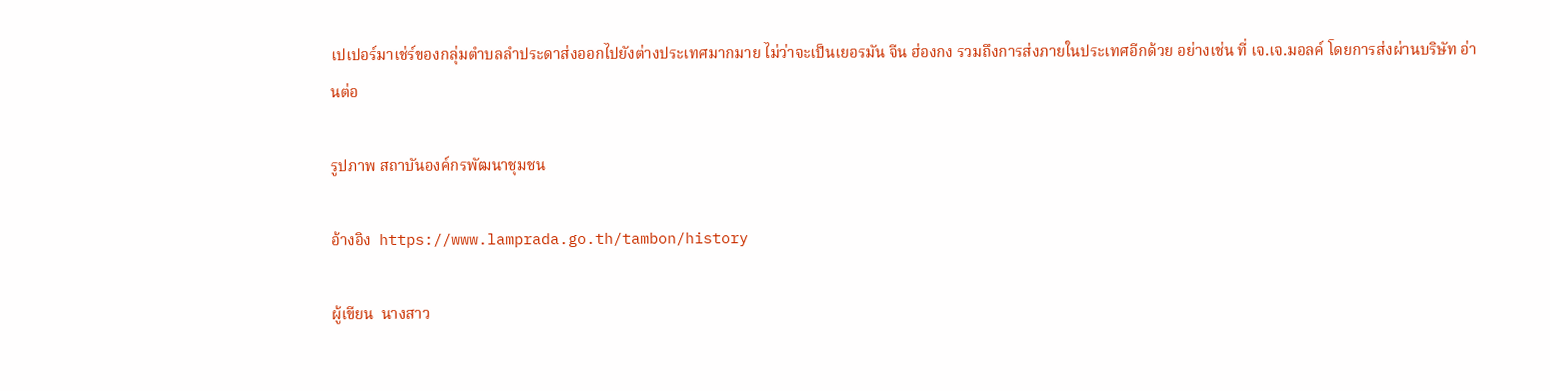เปเปอร์มาเช่ร์ของกลุ่มตำบลลำประดาส่งออกไปยังต่างประเทศมากมาย ไม่ว่าจะเป็นเยอรมัน จีน ฮ่องกง รวมถึงการส่งภายในประเทศอีกด้วย อย่างเช่น ที่ เจ.เจ.มอลค์ โดยการส่งผ่านบริษัท อ่านต่อ

รูปภาพ สถาบันองค์กรพัฒนาชุมชน

อ้างอิง  https://www.lamprada.go.th/tambon/history

ผู้เขียน  นางสาว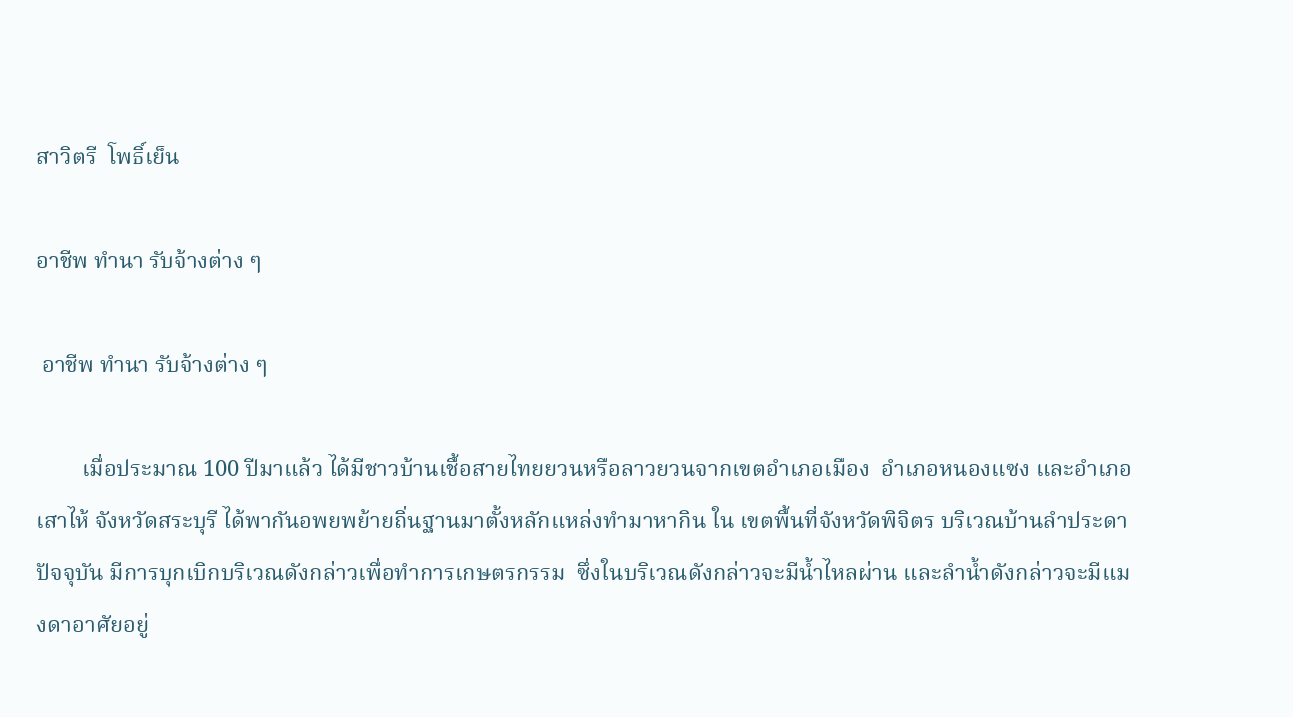สาวิตรี  โพธิ์เย็น

อาชีพ ทำนา รับจ้างต่าง ๆ

 อาชีพ ทำนา รับจ้างต่าง ๆ

        เมื่อประมาณ 100 ปีมาแล้ว ได้มีชาวบ้านเชื้อสายไทยยวนหรือลาวยวนจากเขตอำเภอเมือง  อำเภอหนองแซง และอำเภอเสาไห้ จังหวัดสระบุรี ได้พากันอพยพย้ายถิ่นฐานมาตั้งหลักแหล่งทำมาหากิน ใน เขตพื้นที่จังหวัดพิจิตร บริเวณบ้านลำประดาปัจจุบัน มีการบุกเบิกบริเวณดังกล่าวเพื่อทำการเกษตรกรรม  ซึ่งในบริเวณดังกล่าวจะมีน้ำไหลผ่าน และลำน้ำดังกล่าวจะมีแมงดาอาศัยอยู่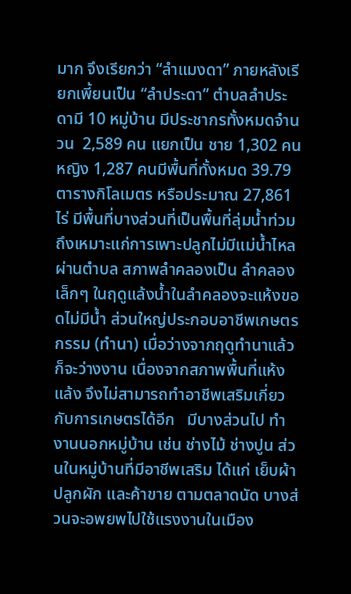มาก จึงเรียกว่า “ลำแมงดา” ภายหลังเรียกเพี้ยนเป็น “ลำประดา” ตำบลลำประดามี 10 หมู่บ้าน มีประชากรทั้งหมดจำนวน  2,589 คน แยกเป็น ชาย 1,302 คน หญิง 1,287 คนมีพื้นที่ทั้งหมด 39.79 ตารางกิโลเมตร หรือประมาณ 27,861 ไร่ มีพื้นที่บางส่วนที่เป็นพื้นที่ลุ่มน้ำท่วมถึงเหมาะแก่การเพาะปลูกไม่มีแม่น้ำไหลผ่านตำบล สภาพลำคลองเป็น ลำคลองเล็กๆ ในฤดูแล้งน้ำในลำคลองจะแห้งขอดไม่มีน้ำ ส่วนใหญ่ประกอบอาชีพเกษตรกรรม (ทำนา) เมื่อว่างจากฤดูทำนาแล้วก็จะว่างงาน เนื่องจากสภาพพื้นที่แห้งแล้ง จึงไม่สามารถทำอาชีพเสริมเกี่ยวกับการเกษตรได้อีก   มีบางส่วนไป ทำงานนอกหมู่บ้าน เช่น ช่างไม้ ช่างปูน ส่วนในหมู่บ้านที่มีอาชีพเสริม ได้แก่ เย็บผ้า ปลูกผัก และค้าขาย ตามตลาดนัด บางส่วนจะอพยพไปใช้แรงงานในเมือง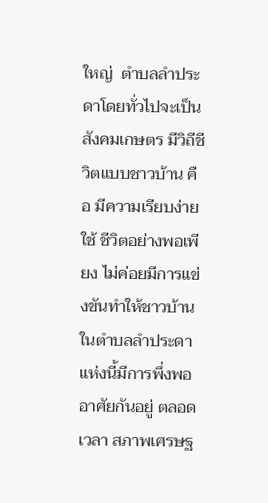ใหญ่  ตำบลลำประดาโดยทั่วไปจะเป็นสังคมเกษตร มีวิถีชีวิตแบบชาวบ้าน คือ มีความเรียบง่ายใช้ ชีวิตอย่างพอเพียง ไม่ค่อยมีการแข่งขันทำให้ชาวบ้านในตำบลลำประดาแห่งนี้มีการพึ่งพออาศัยกันอยู่ ตลอดเวลา สภาพเศรษฐ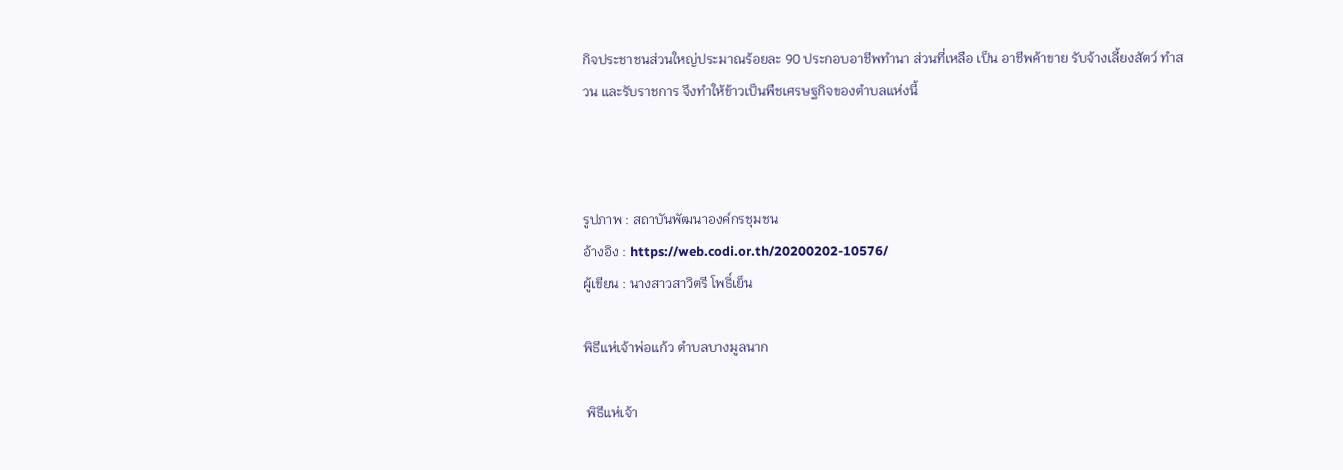กิจประชาชนส่วนใหญ่ประมาณร้อยละ 90 ประกอบอาชีพทำนา ส่วนที่เหลือ เป็น อาชีพค้าขาย รับจ้างเลี้ยงสัตว์ ทำสวน และรับราชการ จึงทำให้ข้าวเป็นพืชเศรษฐกิจของตำบลแห่งนี้



รูปภาพ : สถาบันพัฒนาองค์กรชุมชน
อ้างอิง : https://web.codi.or.th/20200202-10576/
ผู้เขียน : นางสาวสาวิตรี โพธิ์เย็น

พิธีแห่เจ้าพ่อแก้ว ตำบลบางมูลนาก

 พิธีแห่เจ้า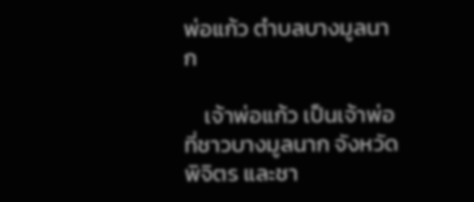พ่อแก้ว ตำบลบางมูลนาก

    เจ้าพ่อแก้ว เป็นเจ้าพ่อที่ชาวบางมูลนาก จังหวัดพิจิตร และชา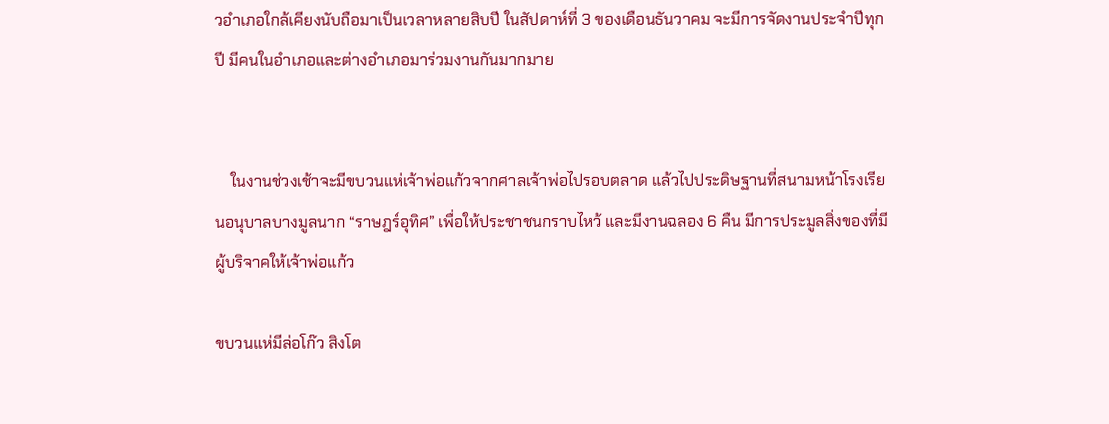วอำเภอใกล้เคียงนับถือมาเป็นเวลาหลายสิบปี ในสัปดาห์ที่ 3 ของเดือนธันวาคม จะมีการจัดงานประจำปีทุกปี มีคนในอำเภอและต่างอำเภอมาร่วมงานกันมากมาย


    ในงานช่วงเช้าจะมีขบวนแห่เจ้าพ่อแก้วจากศาลเจ้าพ่อไปรอบตลาด แล้วไปประดิษฐานที่สนามหน้าโรงเรียนอนุบาลบางมูลนาก “ราษฎร์อุทิศ” เพื่อให้ประชาชนกราบไหว้ และมีงานฉลอง 6 คืน มีการประมูลสิ่งของที่มีผู้บริจาคให้เจ้าพ่อแก้ว

ขบวนแห่มีล่อโก๊ว สิงโต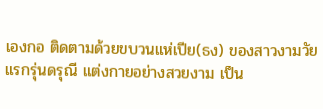เองกอ ติดตามด้วยขบวนแห่เปีย(ธง) ของสาวงามวัยแรกรุ่นดรุณี แต่งกายอย่างสวยงาม เป็น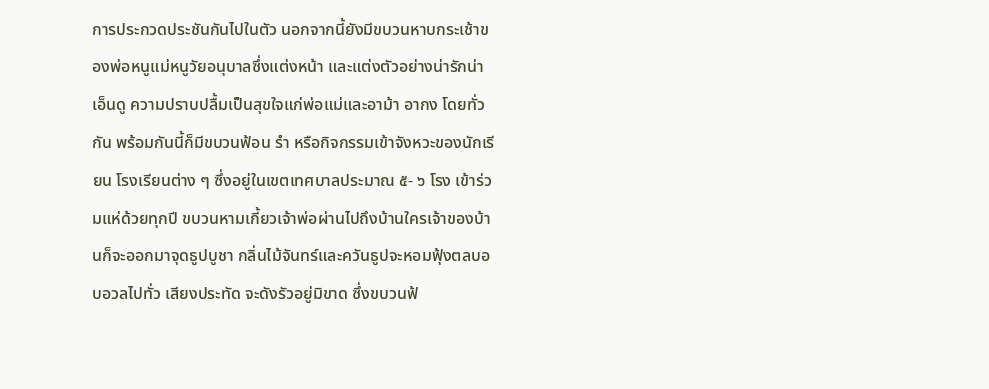การประกวดประชันกันไปในตัว นอกจากนี้ยังมีขบวนหาบกระเช้าของพ่อหนูแม่หนูวัยอนุบาลซึ่งแต่งหน้า และแต่งตัวอย่างน่ารักน่าเอ็นดู ความปราบปลื้มเป็นสุขใจแก่พ่อแม่และอาม้า อากง โดยทั่วกัน พร้อมกันนี้ก็มีขบวนฟ้อน รำ หรือกิจกรรมเข้าจังหวะของนักเรียน โรงเรียนต่าง ๆ ซึ่งอยู่ในเขตเทศบาลประมาณ ๕- ๖ โรง เข้าร่วมแห่ด้วยทุกปี ขบวนหามเกี้ยวเจ้าพ่อผ่านไปถึงบ้านใครเจ้าของบ้านก็จะออกมาจุดธูปบูชา กลิ่นไม้จันทร์และควันธูปจะหอมฟุ้งตลบอบอวลไปทั่ว เสียงประทัด จะดังรัวอยู่มิขาด ซึ่งขบวนฟ้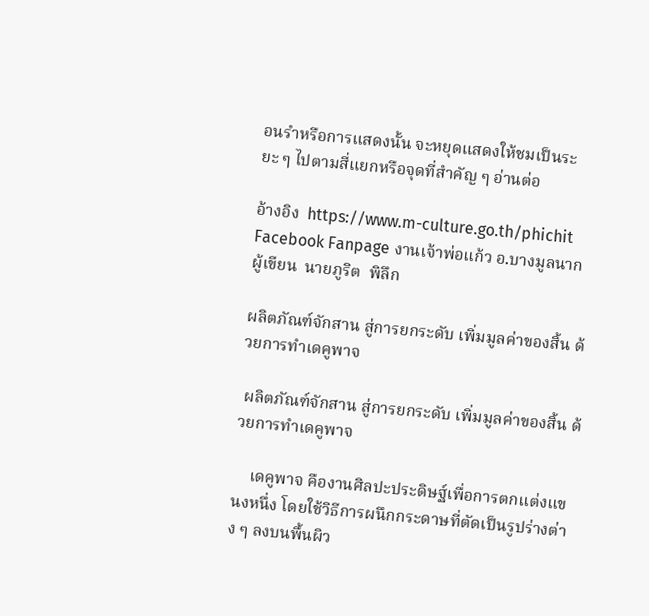อนรำหรือการแสดงนั้น จะหยุดแสดงให้ชมเป็นระยะ ๆ ไปตามสี่แยกหรือจุดที่สำคัญ ๆ อ่านต่อ

อ้างอิง  https://www.m-culture.go.th/phichit
Facebook Fanpage งานเจ้าพ่อแก้ว อ.บางมูลนาก
ผู้เขียน  นายภูริต  พิลึก

ผลิตภัณฑ์จักสาน สู่การยกระดับ เพิ่มมูลค่าของสิ้น ด้วยการทำเดคูพาจ

 ผลิตภัณฑ์จักสาน สู่การยกระดับ เพิ่มมูลค่าของสิ้น ด้วยการทำเดคูพาจ

    เดคูพาจ คืองานศิลปะประดิษฐ์เพื่อการตกแต่งแขนงหนึ่ง โดยใช้วิธีการผนึกกระดาษที่ตัดเป็นรูปร่างต่าง ๆ ลงบนพื้นผิว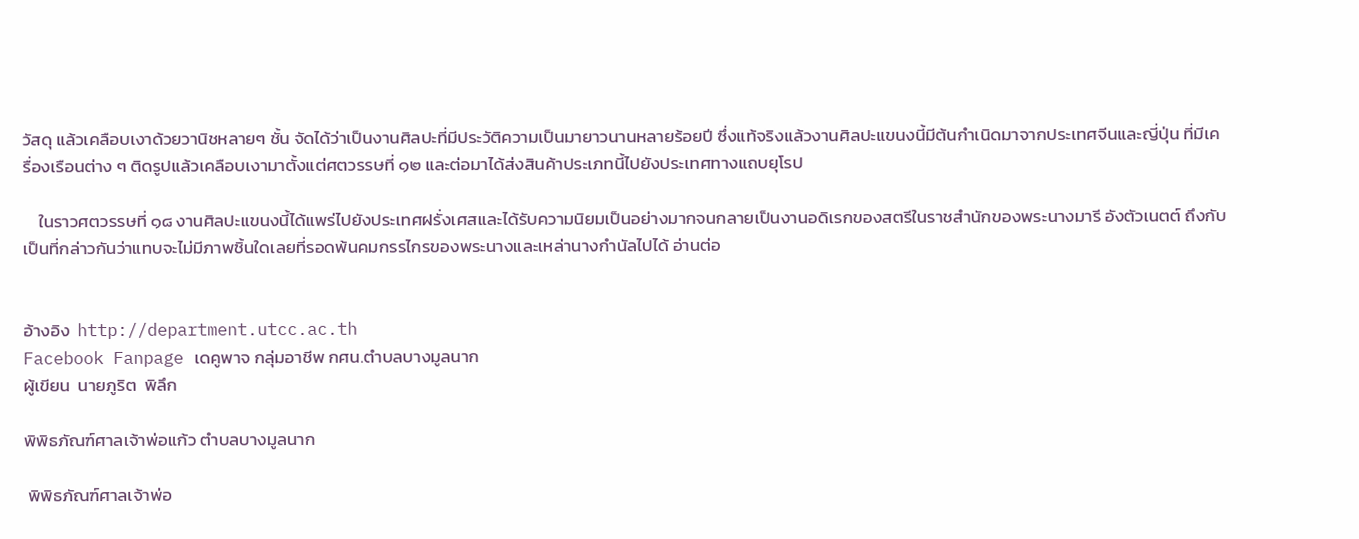วัสดุ แล้วเคลือบเงาด้วยวานิชหลายๆ ชั้น จัดได้ว่าเป็นงานศิลปะที่มีประวัติความเป็นมายาวนานหลายร้อยปี ซึ่งแท้จริงแล้วงานศิลปะแขนงนี้มีต้นกำเนิดมาจากประเทศจีนและญี่ปุ่น ที่มีเครื่องเรือนต่าง ๆ ติดรูปแล้วเคลือบเงามาตั้งแต่ศตวรรษที่ ๑๒ และต่อมาได้ส่งสินค้าประเภทนี้ไปยังประเทศทางแถบยุโรป

    ในราวศตวรรษที่ ๑๘ งานศิลปะแขนงนี้ได้แพร่ไปยังประเทศฝรั่งเศสและได้รับความนิยมเป็นอย่างมากจนกลายเป็นงานอดิเรกของสตรีในราชสำนักของพระนางมารี อังตัวเนตต์ ถึงกับเป็นที่กล่าวกันว่าแทบจะไม่มีภาพชิ้นใดเลยที่รอดพ้นคมกรรไกรของพระนางและเหล่านางกำนัลไปได้ อ่านต่อ


อ้างอิง  http://department.utcc.ac.th
Facebook Fanpage เดคูพาจ กลุ่มอาชีพ กศน.ตำบลบางมูลนาก
ผู้เขียน  นายภูริต  พิลึก

พิพิธภัณฑ์ศาลเจ้าพ่อแก้ว ตำบลบางมูลนาก

 พิพิธภัณฑ์ศาลเจ้าพ่อ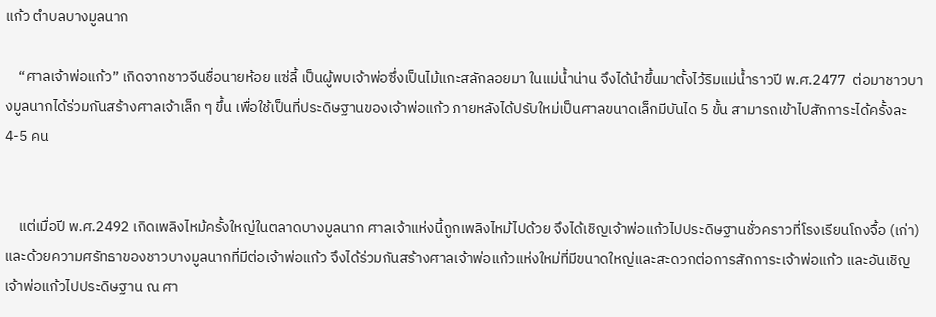แก้ว ตำบลบางมูลนาก

    “ศาลเจ้าพ่อแก้ว” เกิดจากชาวจีนชื่อนายห้อย แซ่ลี้ เป็นผู้พบเจ้าพ่อซึ่งเป็นไม้แกะสลักลอยมา ในแม่น้ำน่าน จึงได้นำขึ้นมาตั้งไว้ริมแม่น้ำราวปี พ.ศ.2477  ต่อมาชาวบางมูลนากได้ร่วมกันสร้างศาลเจ้าเล็ก ๆ ขึ้น เพื่อใช้เป็นที่ประดิษฐานของเจ้าพ่อแก้ว ภายหลังได้ปรับใหม่เป็นศาลขนาดเล็กมีบันได 5 ขั้น สามารถเข้าไปสักการะได้ครั้งละ 4-5 คน


    แต่เมื่อปี พ.ศ.2492 เกิดเพลิงไหม้ครั้งใหญ่ในตลาดบางมูลนาก ศาลเจ้าแห่งนี้ถูกเพลิงไหม้ไปด้วย จึงได้เชิญเจ้าพ่อแก้วไปประดิษฐานชั่วคราวที่โรงเรียนโถงจื้อ (เก่า) และด้วยความศรัทธาของชาวบางมูลนากที่มีต่อเจ้าพ่อแก้ว จึงได้ร่วมกันสร้างศาลเจ้าพ่อแก้วแห่งใหม่ที่มีขนาดใหญ่และสะดวกต่อการสักการะเจ้าพ่อแก้ว และอันเชิญเจ้าพ่อแก้วไปประดิษฐาน ณ ศา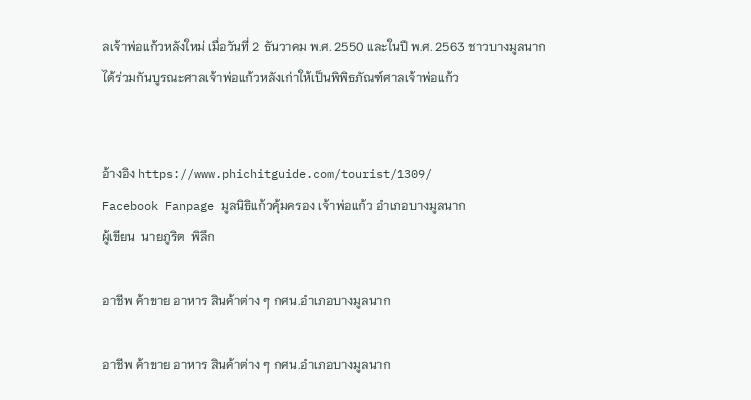ลเจ้าพ่อแก้วหลังใหม่ เมื่อวันที่ 2 ธันวาคม พ.ศ. 2550 และในปี พ.ศ. 2563 ชาวบางมูลนากได้ร่วมกันบูรณะศาลเจ้าพ่อแก้วหลังเก่าให้เป็นพิพิธภัณฑ์ศาลเจ้าพ่อแก้ว


อ้างอิง https://www.phichitguide.com/tourist/1309/
Facebook Fanpage มูลนิธิแก้วคุ้มครอง เจ้าพ่อแก้ว อำเภอบางมูลนาก
ผู้เขียน  นายภูริต  พิลึก

อาชีพ ค้าขาย อาหาร สินค้าต่าง ๆ กศน.อำเภอบางมูลนาก

อาชีพ ค้าขาย อาหาร สินค้าต่าง ๆ กศน.อำเภอบางมูลนาก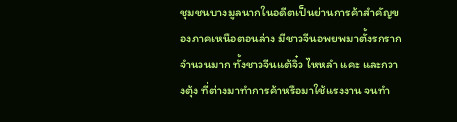ชุมชนบางมูลนากในอดีตเป็นย่านการค้าสำคัญของภาคเหนือตอนล่าง มีชาวจีนอพยพมาตั้งรกรากจำนวนมาก ทั้งชาวจีนแต้จิ๋ว ไหหลำ แคะ และกวางตุ้ง ที่ต่างมาทำการค้าหรือมาใช้แรงงาน จนทำ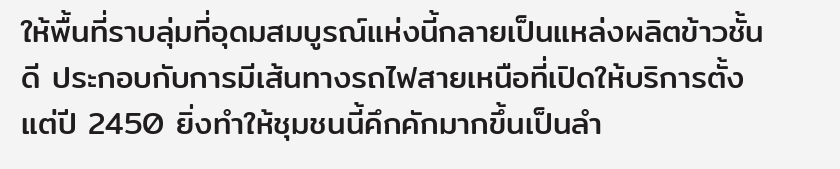ให้พื้นที่ราบลุ่มที่อุดมสมบูรณ์แห่งนี้กลายเป็นแหล่งผลิตข้าวชั้นดี ประกอบกับการมีเส้นทางรถไฟสายเหนือที่เปิดให้บริการตั้งแต่ปี 2450 ยิ่งทำให้ชุมชนนี้คึกคักมากขึ้นเป็นลำ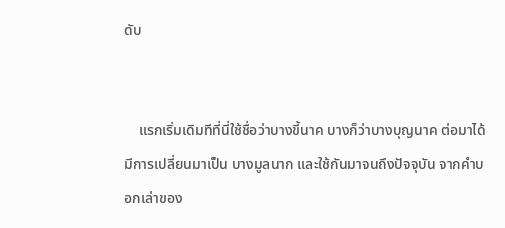ดับ


    แรกเริ่มเดิมทีที่นี่ใช้ชื่อว่าบางขี้นาค บางก็ว่าบางบุญนาค ต่อมาได้มีการเปลี่ยนมาเป็น บางมูลนาก และใช้กันมาจนถึงปัจจุบัน จากคำบอกเล่าของ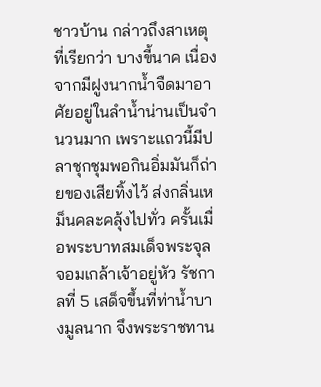ชาวบ้าน กล่าวถึงสาเหตุที่เรียกว่า บางขี้นาค เนื่องจากมีฝูงนากน้ำจืดมาอาศัยอยู่ในลำน้ำน่านเป็นจำนวนมาก เพราะแถวนี้มีปลาชุกชุมพอกินอิ่มมันก็ถ่ายของเสียทิ้งไว้ ส่งกลิ่นเหม็นคละคลุ้งไปทั่ว ครั้นเมื่อพระบาทสมเด็จพระจุลจอมเกล้าเจ้าอยู่หัว รัชกาลที่ 5 เสด็จขึ้นที่ท่าน้ำบางมูลนาก จึงพระราชทาน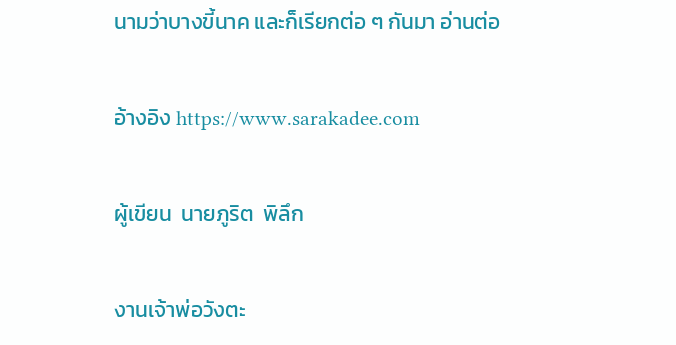นามว่าบางขี้นาค และก็เรียกต่อ ๆ กันมา อ่านต่อ

อ้างอิง https://www.sarakadee.com

ผู้เขียน  นายภูริต  พิลึก

งานเจ้าพ่อวังตะ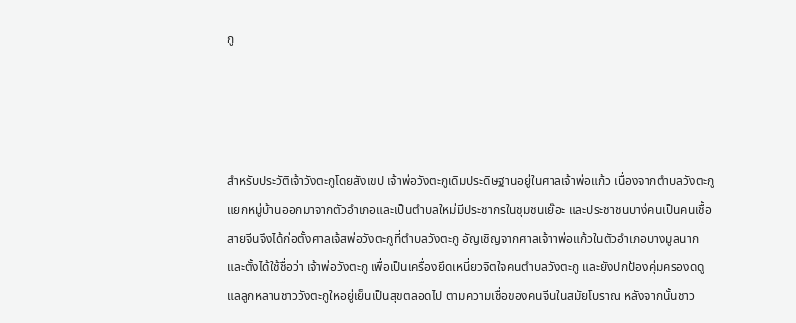กู




สำหรับประวัติเจ้าวังตะกูโดยสังเขป เจ้าพ่อวังตะกูเดิมประดิษฐานอยู่ในศาลเจ้าพ่อแก้ว เนื่องจากตำบลวังตะกูแยกหมู่บ้านออกมาจากตัวอำเภอและเป็นตำบลใหม่มีประชากรในชุมชนเย๊อะ และประชาชนบาง่คนเป็นคนเชื้อสายจีนจึงได้ก่อตั้งศาลเจ้สพ่อวังตะกูที่ตำบลวังตะกู อัญเชิญจากศาลเจ้าาพ่อแก้วในตัวอำเภอบางมูลนาก และตั้งได้ใช้ชื่อว่า เจ้าพ่อวังตะกู เพื่อเป็นเครื่องยึดเหนี่ยวจิตใจคนตำบลวังตะกู และยังปกป้องคุ่มครองดดูแลลูกหลานชาววังตะกูใหอยู่เย็นเป็นสุขตลอดไป ตามความเชื่อของคนจีนในสมัยโบราณ หลังจากนั้นชาว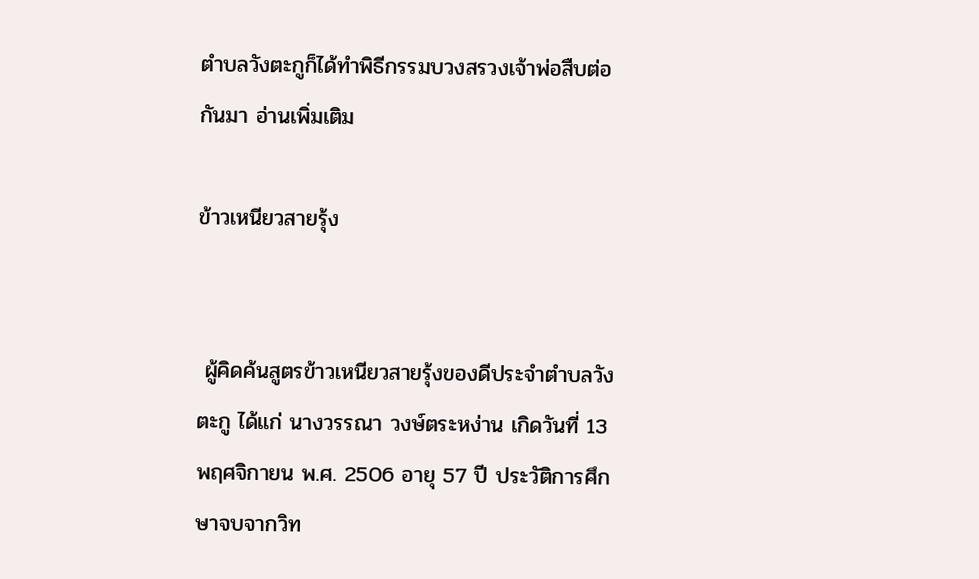ตำบลวังตะกูก็ได้ทำพิธีกรรมบวงสรวงเจ้าพ่อสืบต่อกันมา อ่านเพิ่มเติม

ข้าวเหนียวสายรุ้ง


 ผู้คิดค้นสูตรข้าวเหนียวสายรุ้งของดีประจำตำบลวังตะกู ได้แก่ นางวรรณา วงษ์ตระหง่าน เกิดวันที่ 13 พฤศจิกายน พ.ศ. 2506 อายุ 57 ปี ประวัติการศึกษาจบจากวิท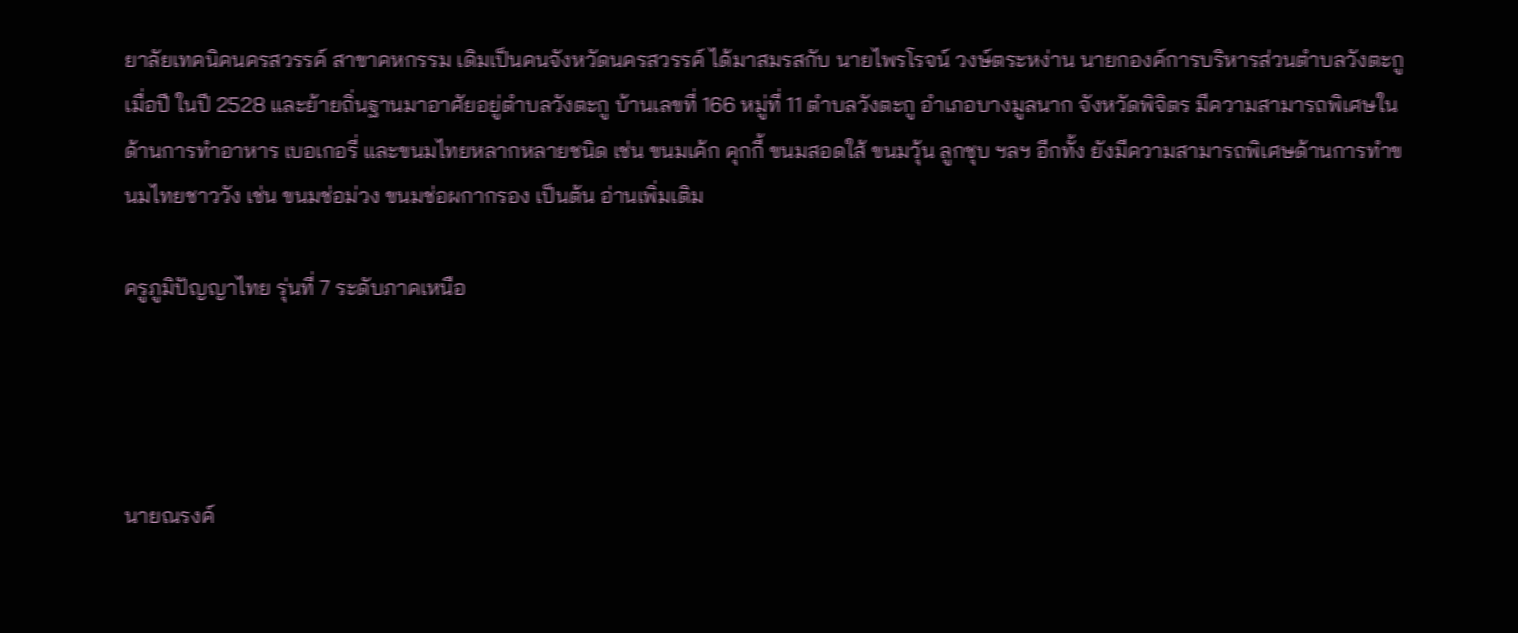ยาลัยเทคนิคนครสวรรค์ สาขาคหกรรม เดิมเป็นคนจังหวัดนครสวรรค์ ได้มาสมรสกับ นายไพรโรจน์ วงษ์ตระหง่าน นายกองค์การบริหารส่วนตำบลวังตะกู เมื่อปี ในปี 2528 และย้ายถิ่นฐานมาอาศัยอยู่ตำบลวังตะกู บ้านเลขที่ 166 หมู่ที่ 11 ตำบลวังตะกู อำเภอบางมูลนาก จังหวัดพิจิตร มีความสามารถพิเศษในด้านการทำอาหาร เบอเกอรี่ และขนมไทยหลากหลายชนิด เช่น ขนมเค้ก คุกกี้ ขนมสอดใส้ ขนมวุ้น ลูกชุบ ฯลฯ อีกทั้ง ยังมีความสามารถพิเศษด้านการทำขนมไทยชาววัง เช่น ขนมช่อม่วง ขนมช่อผกากรอง เป็นต้น อ่านเพิ่มเติม

ครูภูมิปัญญาไทย รุ่นที่ 7 ระดับภาคเหนือ




นายณรงค์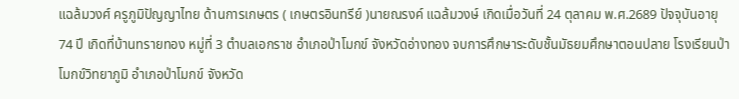แฉล้มวงศ์ ครูภูมิปัญญาไทย ด้านการเกษตร ( เกษตรอินทรีย์ )นายณรงค์ แฉล้มวงษ์ เกิดเมื่อวันที่ 24 ตุลาคม พ.ศ.2689 ปัจจุบันอายุ 74 ปี เกิดที่บ้านทรายทอง หมู่ที่ 3 ตำบลเอกราช อำเภอป่าโมกข์ จังหวัดอ่างทอง จบการศึกษาระดับชั้นมัธยมศึกษาตอนปลาย โรงเรียนป่าโมกข์วิทยาภูมิ อำเภอป่าโมกข์ จังหวัด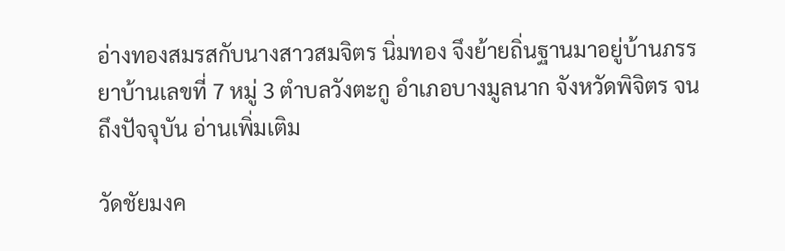อ่างทองสมรสกับนางสาวสมจิตร นิ่มทอง จึงย้ายถิ่นฐานมาอยู่บ้านภรรยาบ้านเลขที่ 7 หมู่ 3 ตำบลวังตะกู อำเภอบางมูลนาก จังหวัดพิจิตร จนถึงปัจจุบัน อ่านเพิ่มเติม

วัดชัยมงค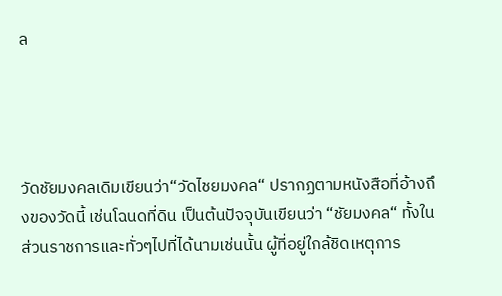ล




วัดชัยมงคลเดิมเขียนว่า“วัดไชยมงคล“ ปรากฏตามหนังสือที่อ้างถึงของวัดนี้ เช่นโฉนดที่ดิน เป็นต้นปัจจุบันเขียนว่า “ชัยมงคล“ ทั้งในส่วนราชการและทั่วๆไปที่ได้นามเช่นนั้น ผู้ที่อยู่ใกล้ชิดเหตุการ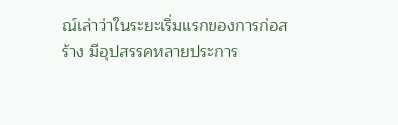ณ์เล่าว่าในระยะเริ่มแรกของการก่อสร้าง มีอุปสรรคหลายประการ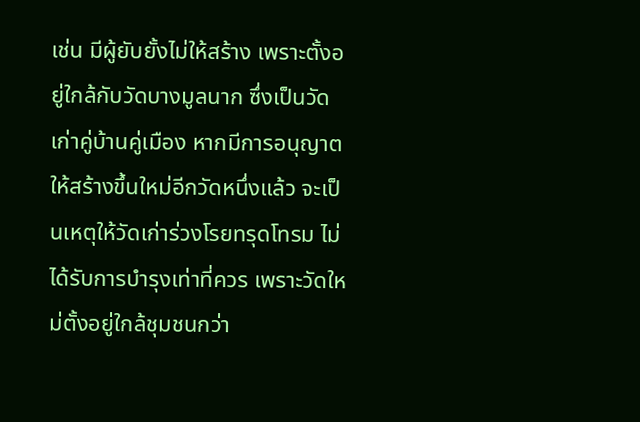เช่น มีผู้ยับยั้งไม่ให้สร้าง เพราะตั้งอยู่ใกล้กับวัดบางมูลนาก ซึ่งเป็นวัดเก่าคู่บ้านคู่เมือง หากมีการอนุญาตให้สร้างขึ้นใหม่อีกวัดหนึ่งแล้ว จะเป็นเหตุให้วัดเก่าร่วงโรยทรุดโทรม ไม่ได้รับการบำรุงเท่าที่ควร เพราะวัดใหม่ตั้งอยู่ใกล้ชุมชนกว่า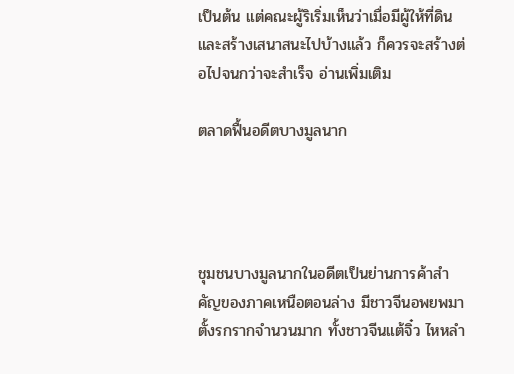เป็นต้น แต่คณะผู้ริเริ่มเห็นว่าเมื่อมีผู้ให้ที่ดินและสร้างเสนาสนะไปบ้างแล้ว ก็ควรจะสร้างต่อไปจนกว่าจะสำเร็จ อ่านเพิ่มเติม

ตลาดฟื้นอดีตบางมูลนาก




ชุมชนบางมูลนากในอดีตเป็นย่านการค้าสำคัญของภาคเหนือตอนล่าง มีชาวจีนอพยพมาตั้งรกรากจำนวนมาก ทั้งชาวจีนแต้จิ๋ว ไหหลำ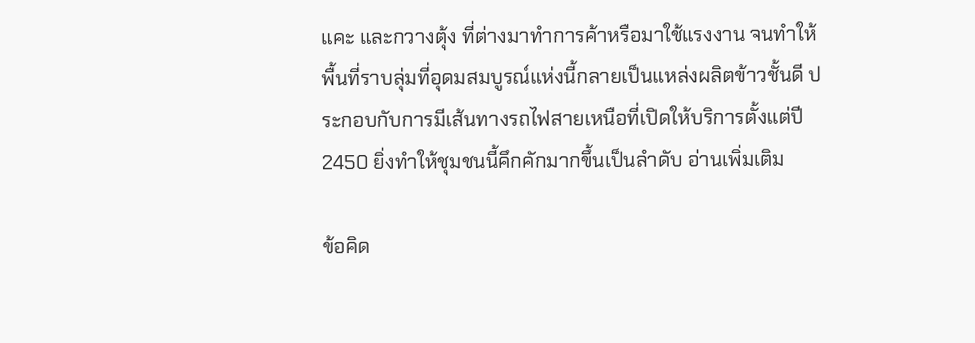แคะ และกวางตุ้ง ที่ต่างมาทำการค้าหรือมาใช้แรงงาน จนทำให้พื้นที่ราบลุ่มที่อุดมสมบูรณ์แห่งนี้กลายเป็นแหล่งผลิตข้าวชั้นดี ประกอบกับการมีเส้นทางรถไฟสายเหนือที่เปิดให้บริการตั้งแต่ปี 2450 ยิ่งทำให้ชุมชนนี้คึกคักมากขึ้นเป็นลำดับ อ่านเพิ่มเติม

ข้อคิด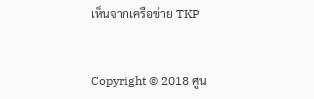เห็นจากเครือข่าย TKP


Copyright © 2018 ศูน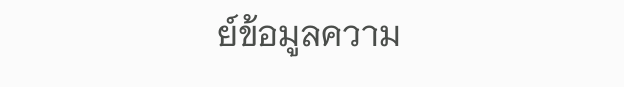ย์ข้อมูลความ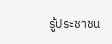รู้ประชาชน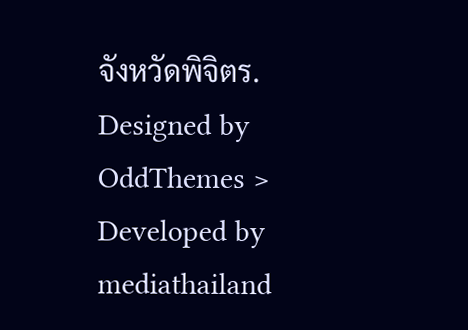จังหวัดพิจิตร. Designed by OddThemes > Developed by mediathailand